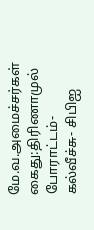மே.வ.அமைச்சர்கள் கைது:திரிணாமுல் போராட்டம்- கல்வீச்சு- சிபிஐ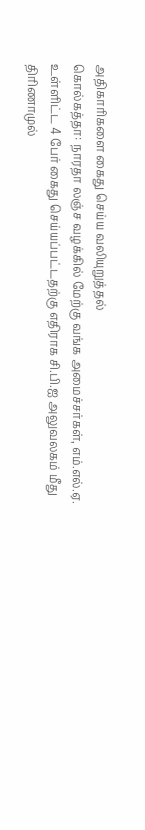அதிகாரிகளை கைது செய்ய வலியுறுத்தல்
கொல்கத்தா: நாரதா லஞ்ச வழக்கில் மேற்கு வங்க அமைச்சர்கள், எம்.எல்.ஏ. உள்ளிட்ட 4 பேர் கைது செய்யப்பட்டதற்கு எதிராக சி.பி.ஐ அலுவலகம் மீது திரிணாமுல்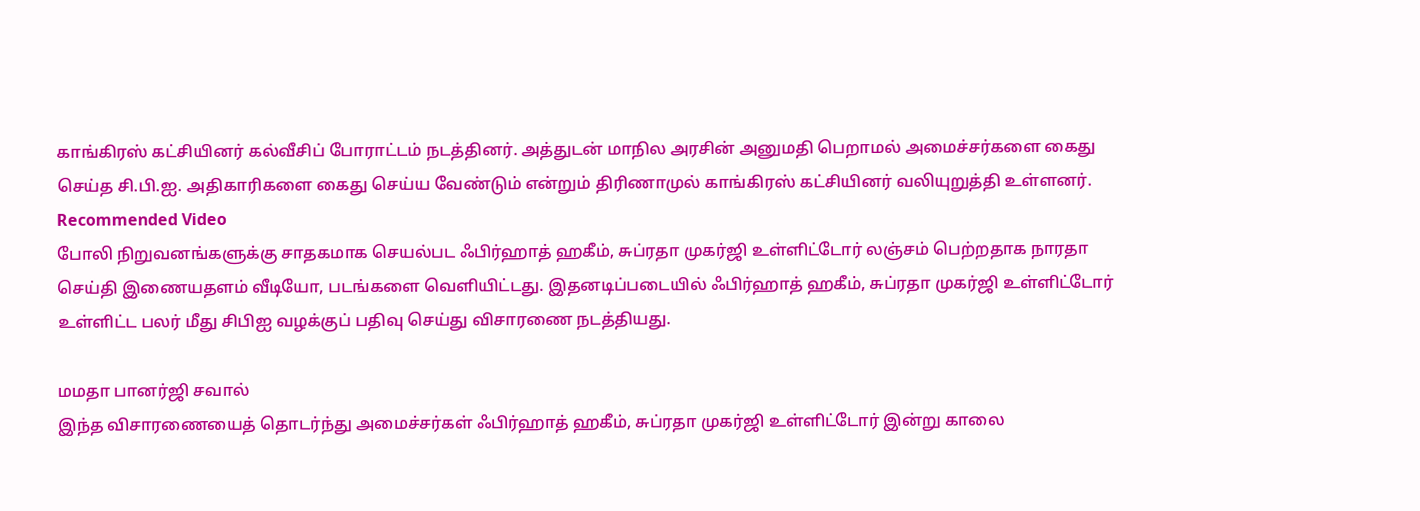காங்கிரஸ் கட்சியினர் கல்வீசிப் போராட்டம் நடத்தினர். அத்துடன் மாநில அரசின் அனுமதி பெறாமல் அமைச்சர்களை கைது செய்த சி.பி.ஐ. அதிகாரிகளை கைது செய்ய வேண்டும் என்றும் திரிணாமுல் காங்கிரஸ் கட்சியினர் வலியுறுத்தி உள்ளனர்.
Recommended Video
போலி நிறுவனங்களுக்கு சாதகமாக செயல்பட ஃபிர்ஹாத் ஹகீம், சுப்ரதா முகர்ஜி உள்ளிட்டோர் லஞ்சம் பெற்றதாக நாரதா செய்தி இணையதளம் வீடியோ, படங்களை வெளியிட்டது. இதனடிப்படையில் ஃபிர்ஹாத் ஹகீம், சுப்ரதா முகர்ஜி உள்ளிட்டோர் உள்ளிட்ட பலர் மீது சிபிஐ வழக்குப் பதிவு செய்து விசாரணை நடத்தியது.

மமதா பானர்ஜி சவால்
இந்த விசாரணையைத் தொடர்ந்து அமைச்சர்கள் ஃபிர்ஹாத் ஹகீம், சுப்ரதா முகர்ஜி உள்ளிட்டோர் இன்று காலை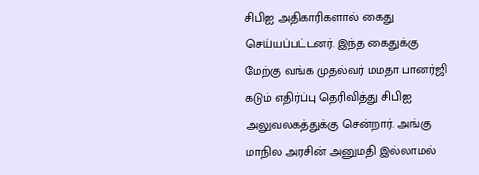சிபிஐ அதிகாரிகளால் கைது செய்யப்பட்டனர். இந்த கைதுக்கு மேற்கு வங்க முதல்வர் மமதா பானர்ஜி கடும் எதிர்ப்பு தெரிவித்து சிபிஐ அலுவலகத்துக்கு சென்றார். அங்கு மாநில அரசின் அனுமதி இல்லாமல்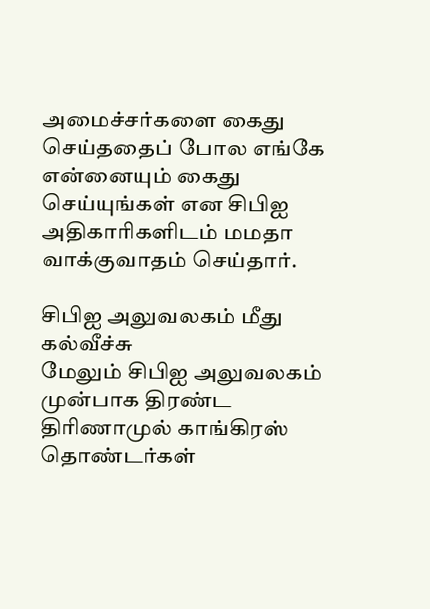அமைச்சர்களை கைது செய்ததைப் போல எங்கே என்னையும் கைது செய்யுங்கள் என சிபிஐ அதிகாரிகளிடம் மமதா வாக்குவாதம் செய்தார்.

சிபிஐ அலுவலகம் மீது கல்வீச்சு
மேலும் சிபிஐ அலுவலகம் முன்பாக திரண்ட திரிணாமுல் காங்கிரஸ் தொண்டர்கள்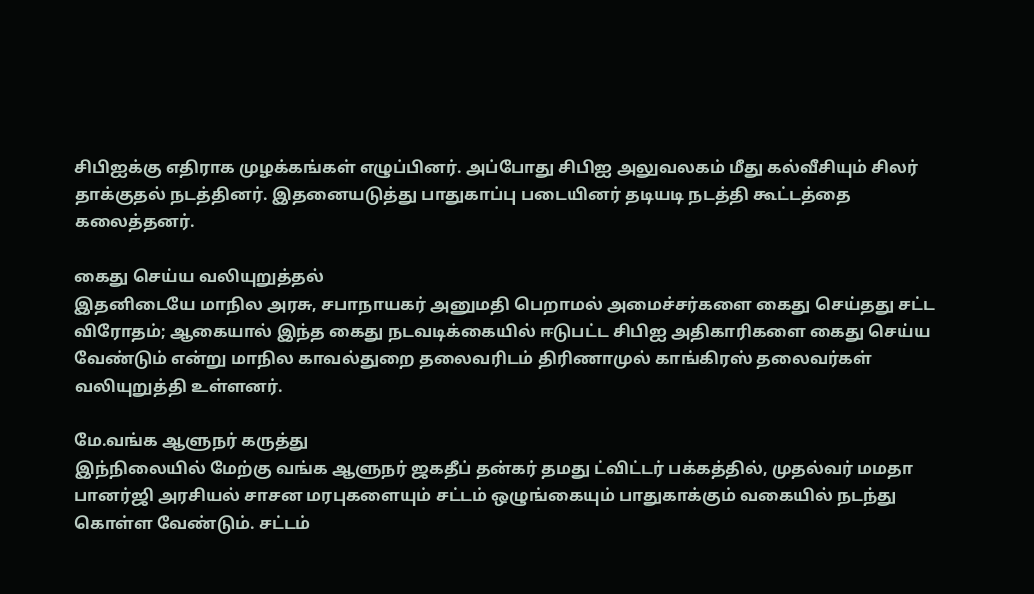சிபிஐக்கு எதிராக முழக்கங்கள் எழுப்பினர். அப்போது சிபிஐ அலுவலகம் மீது கல்வீசியும் சிலர் தாக்குதல் நடத்தினர். இதனையடுத்து பாதுகாப்பு படையினர் தடியடி நடத்தி கூட்டத்தை கலைத்தனர்.

கைது செய்ய வலியுறுத்தல்
இதனிடையே மாநில அரசு, சபாநாயகர் அனுமதி பெறாமல் அமைச்சர்களை கைது செய்தது சட்ட விரோதம்; ஆகையால் இந்த கைது நடவடிக்கையில் ஈடுபட்ட சிபிஐ அதிகாரிகளை கைது செய்ய வேண்டும் என்று மாநில காவல்துறை தலைவரிடம் திரிணாமுல் காங்கிரஸ் தலைவர்கள் வலியுறுத்தி உள்ளனர்.

மே.வங்க ஆளுநர் கருத்து
இந்நிலையில் மேற்கு வங்க ஆளுநர் ஜகதீப் தன்கர் தமது ட்விட்டர் பக்கத்தில், முதல்வர் மமதா பானர்ஜி அரசியல் சாசன மரபுகளையும் சட்டம் ஒழுங்கையும் பாதுகாக்கும் வகையில் நடந்து கொள்ள வேண்டும். சட்டம்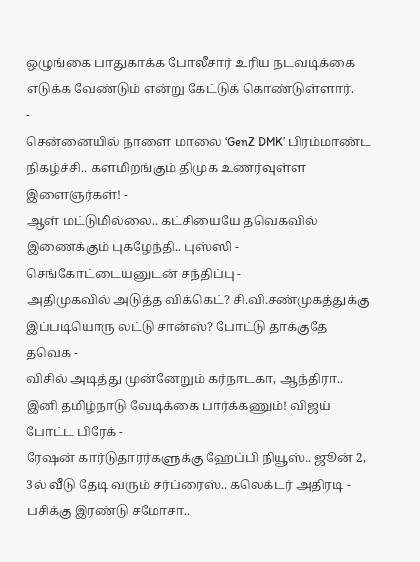ஒழுங்கை பாதுகாக்க போலீசார் உரிய நடவடிக்கை எடுக்க வேண்டும் என்று கேட்டுக் கொண்டுள்ளார்.
-
சென்னையில் நாளை மாலை ‘GenZ DMK’ பிரம்மாண்ட நிகழ்ச்சி.. களமிறங்கும் திமுக உணர்வுள்ள இளைஞர்கள்! -
ஆள் மட்டுமில்லை.. கட்சியையே தவெகவில் இணைக்கும் புகழேந்தி.. புஸ்ஸி - செங்கோட்டையனுடன் சந்திப்பு -
அதிமுகவில் அடுத்த விக்கெட்? சி.வி.சண்முகத்துக்கு இப்படியொரு லட்டு சான்ஸ்? போட்டு தாக்குதே தவெக -
விசில் அடித்து முன்னேறும் கர்நாடகா, ஆந்திரா.. இனி தமிழ்நாடு வேடிக்கை பார்க்கணும்! விஜய் போட்ட பிரேக் -
ரேஷன் கார்டுதாரர்களுக்கு ஹேப்பி நியூஸ்.. ஜூன் 2, 3ல் வீடு தேடி வரும் சர்ப்ரைஸ்.. கலெக்டர் அதிரடி -
பசிக்கு இரண்டு சமோசா..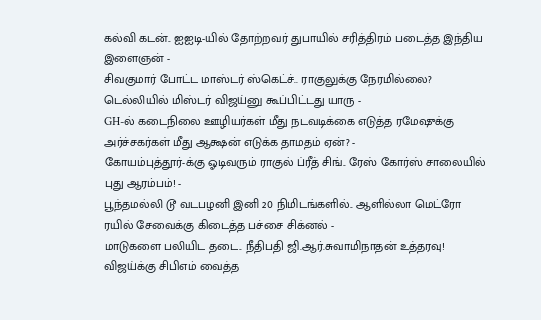கல்வி கடன்.. ஐஐடி-யில் தோற்றவர் துபாயில் சரித்திரம் படைத்த இந்திய இளைஞன் -
சிவகுமார் போட்ட மாஸ்டர் ஸ்கெட்ச்.. ராகுலுக்கு நேரமில்லை? டெல்லியில் மிஸ்டர் விஜய்னு கூப்பிட்டது யாரு -
GH-ல் கடைநிலை ஊழியர்கள் மீது நடவடிக்கை எடுத்த ரமேஷுக்கு அர்ச்சகர்கள் மீது ஆக்ஷன் எடுக்க தாமதம் ஏன்? -
கோயம்புத்தூர்-க்கு ஓடிவரும் ராகுல் ப்ரீத் சிங்.. ரேஸ் கோர்ஸ் சாலையில் புது ஆரம்பம்! -
பூந்தமல்லி டூ வடபழனி இனி 20 நிமிடங்களில்.. ஆளில்லா மெட்ரோ ரயில் சேவைக்கு கிடைத்த பச்சை சிக்னல் -
மாடுகளை பலியிட தடை.. நீதிபதி ஜி.ஆர்.சுவாமிநாதன் உத்தரவு! விஜய்க்கு சிபிஎம் வைத்த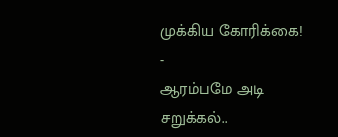முக்கிய கோரிக்கை! -
ஆரம்பமே அடி சறுக்கல்..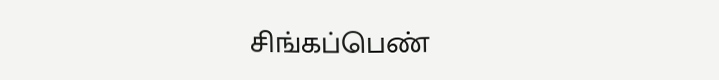சிங்கப்பெண்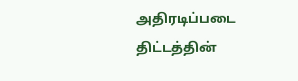அதிரடிப்படை திட்டத்தின்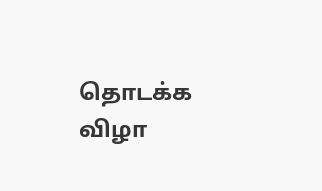தொடக்க விழா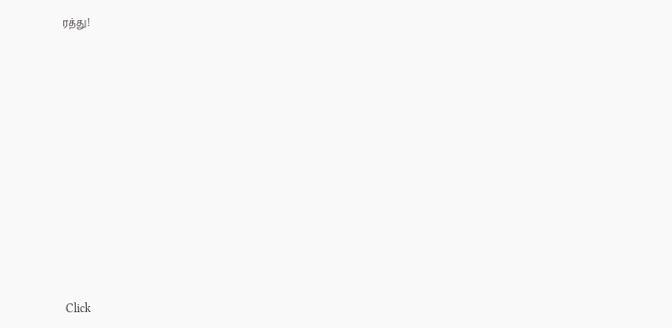ரத்து!












Click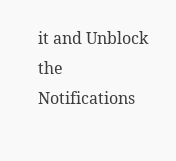it and Unblock the Notifications